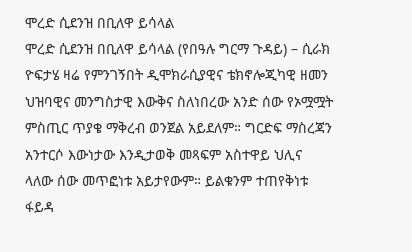ሞረድ ሲደንዝ በቢለዋ ይሳላል
ሞረድ ሲደንዝ በቢለዋ ይሳላል (የበዓሉ ግርማ ጉዳይ) – ሲራክ ዮፍታሄ ዛሬ የምንገኝበት ዲሞክራሲያዊና ቴክኖሎጂካዊ ዘመን ህዝባዊና መንግስታዊ እውቅና ስለነበረው አንድ ሰው የኦሟሟት ምስጢር ጥያቄ ማቅረብ ወንጀል አይደለም። ግርድፍ ማስረጃን አንተርሶ እውነታው እንዲታወቅ መጻፍም አስተዋይ ህሊና ላለው ሰው መጥፎነቱ አይታየውም። ይልቁንም ተጠየቅነቱ ፋይዳ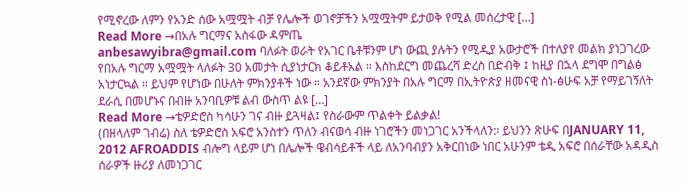የሚኖረው ለምን የአንድ ሰው አሟሟት ብቻ የሌሎች ወገኖቻችን አሟሟትም ይታወቅ የሚል መሰረታዊ […]
Read More →በአሉ ግርማና አስፋው ዳምጤ
anbesawyibra@gmail.com ባለፉት ወራት የአገር ቤቶቹንም ሆነ ውጪ ያሉትን የሚዲያ አውታሮች በተለያየ መልክ ያነጋገረው የበአሉ ግርማ አሟሟት ላለፉት 30 አመታት ሲያነታርክ ቆይቶአል ። እስከደርግ መጨረሻ ድረስ በድብቅ ፤ ከዚያ በኋላ ደግሞ በግልፅ አነታርኳል ። ይህም የሆነው በሁለት ምክንያቶች ነው ። አንደኛው ምክንያት በአሉ ግርማ በኢትዮጵያ ዘመናዊ ስነ-ፅሁፍ አቻ የማይገኝለት ደራሲ በመሆኑና በብዙ አንባቢዎቹ ልብ ውስጥ ልዩ […]
Read More →ቴዎድሮስ ካሳሁን ገና ብዙ ይጓዛል፤ የስራውም ጥልቀት ይልቃል!
(በዘላለም ገብሬ) ስለ ቴዎድሮስ አፍሮ አንስተን ጥለን ብናወሳ ብዙ ነገሮችን መነጋገር አንችላለን:፡ ይህንን ጽሁፍ በJANUARY 11, 2012 AFROADDIS ብሎግ ላይም ሆነ በሌሎች ዌብሳይቶች ላይ ለአንባብያን አቅርበነው ነበር አሁንም ቴዲ አፍሮ በሰራቸው አዳዲስ ሰራዎች ዙሪያ ለመነጋገር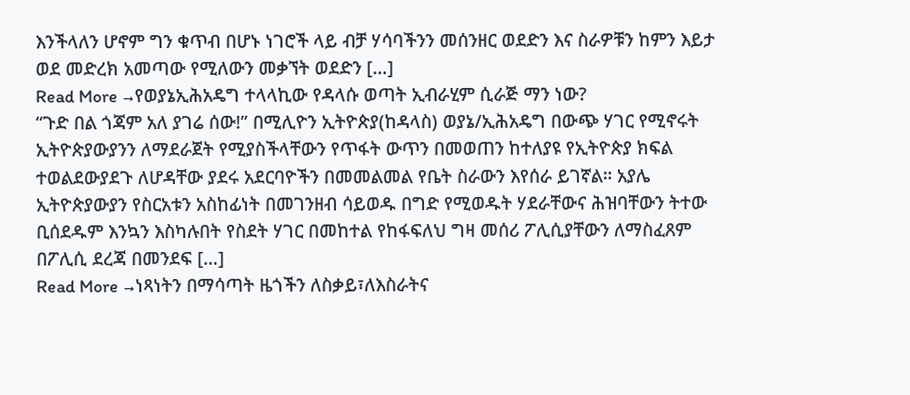እንችላለን ሆኖም ግን ቁጥብ በሆኑ ነገሮች ላይ ብቻ ሃሳባችንን መሰንዘር ወደድን እና ስራዎቹን ከምን እይታ ወደ መድረክ አመጣው የሚለውን መቃኘት ወደድን […]
Read More →የወያኔኢሕአዴግ ተላላኪው የዳላሱ ወጣት ኢብራሂም ሲራጅ ማን ነው?
“ጉድ በል ጎጃም አለ ያገሬ ሰው!” በሚሊዮን ኢትዮጵያ(ከዳላስ) ወያኔ/ኢሕአዴግ በውጭ ሃገር የሚኖሩት ኢትዮጵያውያንን ለማደራጀት የሚያስችላቸውን የጥፋት ውጥን በመወጠን ከተለያዩ የኢትዮጵያ ክፍል ተወልደውያደጉ ለሆዳቸው ያደሩ አደርባዮችን በመመልመል የቤት ስራውን እየሰራ ይገኛል። አያሌ ኢትዮጵያውያን የስርአቱን አስከፊነት በመገንዘብ ሳይወዱ በግድ የሚወዱት ሃደራቸውና ሕዝባቸውን ትተው ቢሰደዱም እንኳን እስካሉበት የስደት ሃገር በመከተል የከፋፍለህ ግዛ መሰሪ ፖሊሲያቸውን ለማስፈጸም በፖሊሲ ደረጃ በመንደፍ […]
Read More →ነጻነትን በማሳጣት ዜጎችን ለስቃይ፣ለእስራትና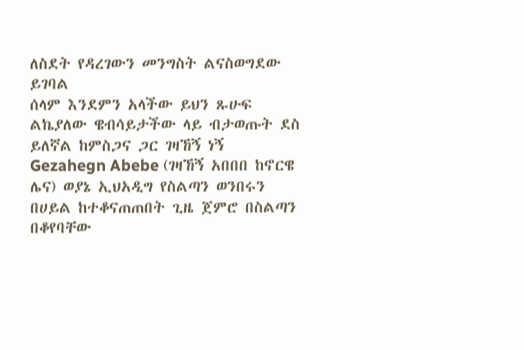ለስደት የዳረገውን መንግስት ልናስወግደው ይገባል
ሰላም እንደምን አላችው ይህን ጹሁፍ ልኬያለው ዌብሳይታችው ላይ ብታወጡት ደስ ይለኛል ከምስጋና ጋር ገዛኸኝ ነኝ Gezahegn Abebe (ገዛኸኝ አበበበ ከኖርዌ ሌና) ወያኔ ኢህአዲግ የስልጣን ወንበሩን በሀይል ከተቆናጠጠበት ጊዜ ጀምሮ በስልጣን በቆየባቸው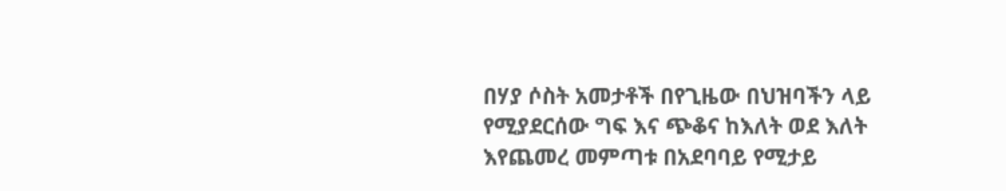በሃያ ሶስት አመታቶች በየጊዜው በህዝባችን ላይ የሚያደርሰው ግፍ እና ጭቆና ከእለት ወደ እለት እየጨመረ መምጣቱ በአደባባይ የሚታይ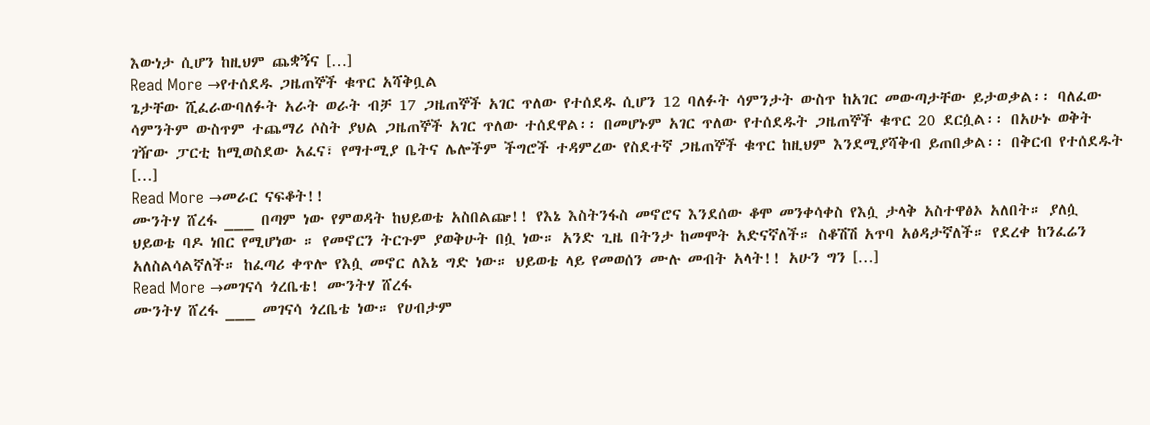እውነታ ሲሆን ከዚህም ጨቋኝና […]
Read More →የተሰደዱ ጋዜጠኞች ቁጥር አሻቅቧል
ጌታቸው ሺፈራውባለፉት አራት ወራት ብቻ 17 ጋዜጠኞች አገር ጥለው የተሰደዱ ሲሆን 12 ባለፉት ሳምንታት ውስጥ ከአገር መውጣታቸው ይታወቃል፡፡ ባለፈው ሳምንትም ውስጥም ተጨማሪ ሶስት ያህል ጋዜጠኞች አገር ጥለው ተሰደዋል፡፡ በመሆኑም አገር ጥለው የተሰደዱት ጋዜጠኞች ቁጥር 20 ደርሷል፡፡ በአሁኑ ወቅት ገዥው ፓርቲ ከሚወስደው አፈና፣ የማተሚያ ቤትና ሌሎችም ችግሮች ተዳምረው የስደተኛ ጋዜጠኞች ቁጥር ከዚህም እንደሚያሻቅብ ይጠበቃል፡፡ በቅርብ የተሰደዱት […]
Read More →መራር ናፍቆት!!
ሙንትሃ ሸረፋ ___ በጣም ነው የምወዳት ከህይወቴ አስበልጬ!! የእኔ እስትንፋስ መኖሮና እንደሰው ቆሞ መንቀሳቀስ የእሷ ታላቅ አስተዋፅኦ አለበት። ያለሷ ህይወቴ ባዶ ነበር የሚሆነው ። የመኖርን ትርጉም ያወቅሁት በሷ ነው። አንድ ጊዜ በትንታ ከመሞት አድናኛለች። ስቆሽሽ አጥባ አፅዳታኛለች። የደረቀ ከንፈሬን አለስልሳልኛለች። ከፈጣሪ ቀጥሎ የእሷ መኖር ለእኔ ግድ ነው። ህይወቴ ላይ የመወሰን ሙሉ መብት አላት!! አሁን ግን […]
Read More →መገናሳ ጎረቤቴ! ሙንትሃ ሸረፋ
ሙንትሃ ሸረፋ ___ መገናሳ ጎረቤቴ ነው። የሀብታም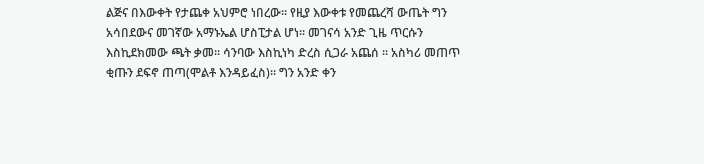ልጅና በእውቀት የታጨቀ አህምሮ ነበረው። የዚያ እውቀቱ የመጨረሻ ውጤት ግን አሳበደውና መገኛው አማኑኤል ሆስፒታል ሆነ። መገናሳ አንድ ጊዜ ጥርሱን እስኪደክመው ጫት ቃመ። ሳንባው እስኪነካ ድረስ ሲጋራ አጨሰ ። አስካሪ መጠጥ ቂጡን ደፍኖ ጠጣ(ሞልቶ እንዳይፈስ)። ግን አንድ ቀን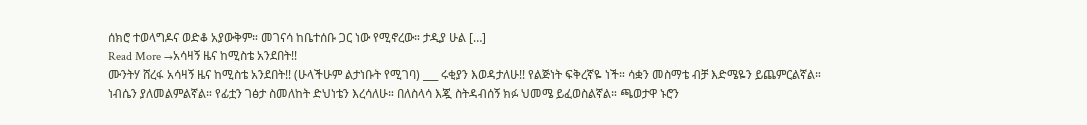ሰክሮ ተወላግዶና ወድቆ አያውቅም። መገናሳ ከቤተሰቡ ጋር ነው የሚኖረው። ታዲያ ሁል […]
Read More →አሳዛኝ ዜና ከሚስቴ አንደበት!!
ሙንትሃ ሸረፋ አሳዛኝ ዜና ከሚስቴ አንደበት!! (ሁላችሁም ልታነቡት የሚገባ) ___ ሩቂያን እወዳታለሁ!! የልጅነት ፍቅረኛዬ ነች። ሳቋን መስማቴ ብቻ እድሜዬን ይጨምርልኛል። ነብሴን ያለመልምልኛል። የፊቷን ገፅታ ስመለከት ድህነቴን እረሳለሁ። በለስላሳ እጇ ስትዳብሰኝ ክፉ ህመሜ ይፈወስልኛል። ጫወታዋ ኑሮን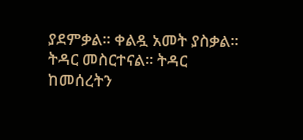ያደምቃል። ቀልዷ አመት ያስቃል። ትዳር መስርተናል። ትዳር ከመሰረትን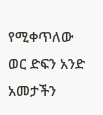የሚቀጥለው ወር ድፍን አንድ አመታችን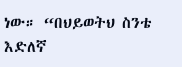ነው። “በህይወትህ ስንቴ እድለኛ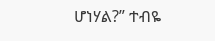ሆነሃል?” ተብዬ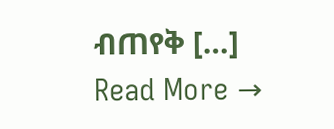ብጠየቅ […]
Read More →